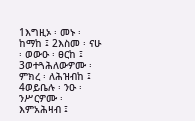1እግዚኦ ፡ መኑ ፡ ከማከ ፤ 2እስመ ፡ ናሁ ፡ ወውዑ ፡ ፀርከ ፤ 3ወተጓሕለውዎሙ ፡ ምክረ ፡ ለሕዝብከ ፤ 4ወይቤሉ ፡ ንዑ ፡ ንሥርዎሙ ፡ እምአሕዛብ ፤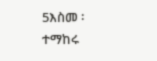5እስመ ፡ ተማከሩ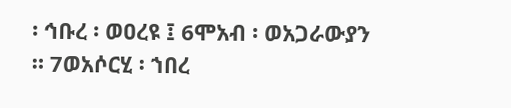፡ ኅቡረ ፡ ወዐረዩ ፤ 6ሞአብ ፡ ወአጋራውያን ። 7ወአሶርሂ ፡ ኀበረ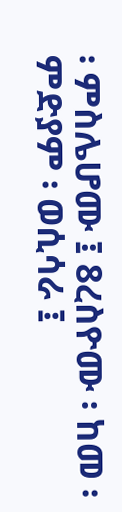፡ ምስሌሆሙ ፤ 8ረስዮሙ ፡ ከመ ፡ ምድያም ፡ ወሲሳራ ፤